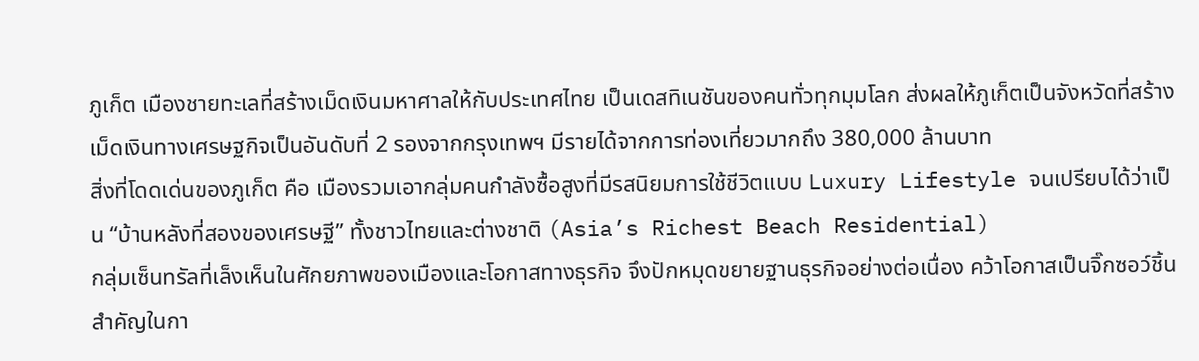ภูเก็ต เมืองชายทะเลที่สร้างเม็ดเงินมหาศาลให้กับประเทศไทย เป็นเดสทิเนชันของคนทั่วทุกมุมโลก ส่งผลให้ภูเก็ตเป็นจังหวัดที่สร้างเม็ดเงินทางเศรษฐกิจเป็นอันดับที่ 2 รองจากกรุงเทพฯ มีรายได้จากการท่องเที่ยวมากถึง 380,000 ล้านบาท
สิ่งที่โดดเด่นของภูเก็ต คือ เมืองรวมเอากลุ่มคนกำลังซื้อสูงที่มีรสนิยมการใช้ชีวิตแบบ Luxury Lifestyle จนเปรียบได้ว่าเป็น “บ้านหลังที่สองของเศรษฐี” ทั้งชาวไทยและต่างชาติ (Asia’s Richest Beach Residential)
กลุ่มเซ็นทรัลที่เล็งเห็นในศักยภาพของเมืองและโอกาสทางธุรกิจ จึงปักหมุดขยายฐานธุรกิจอย่างต่อเนื่อง คว้าโอกาสเป็นจิ๊กซอว์ชิ้นสำคัญในกา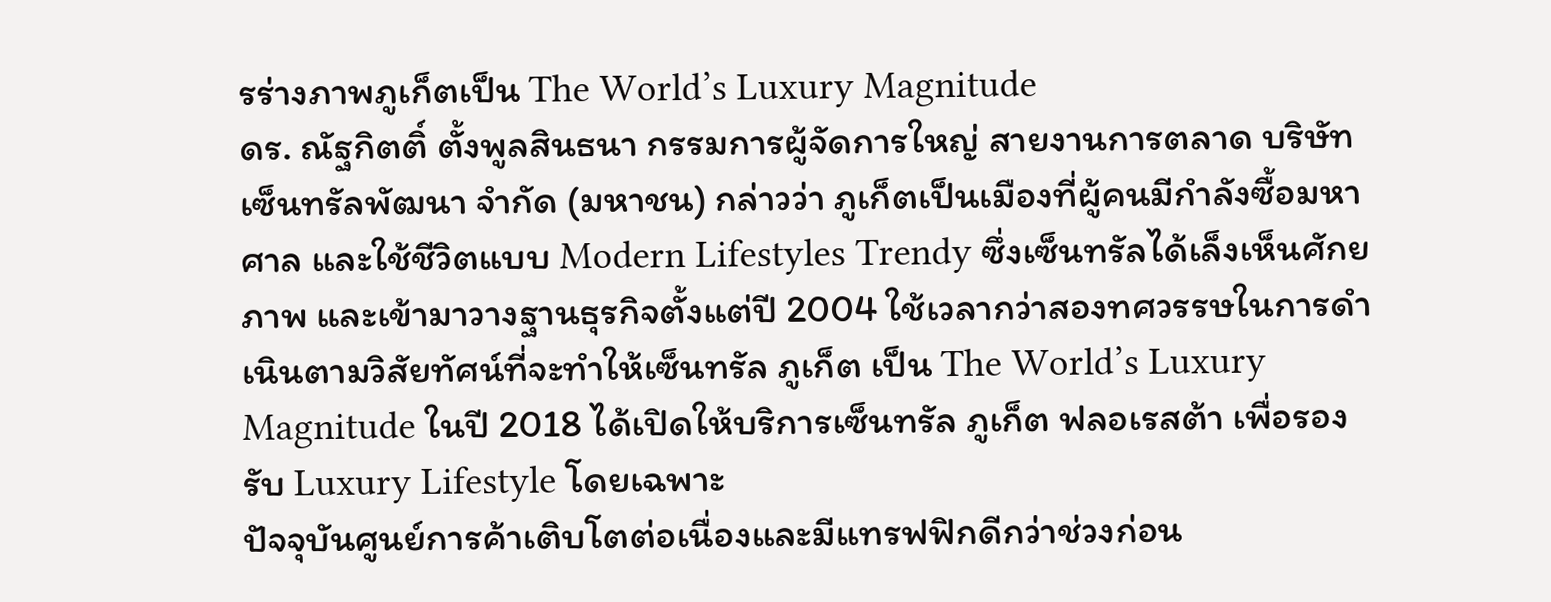รร่างภาพภูเก็ตเป็น The World’s Luxury Magnitude
ดร. ณัฐกิตติ์ ตั้งพูลสินธนา กรรมการผู้จัดการใหญ่ สายงานการตลาด บริษัท เซ็นทรัลพัฒนา จำกัด (มหาชน) กล่าวว่า ภูเก็ตเป็นเมืองที่ผู้คนมีกำลังซื้อมหาศาล และใช้ชีวิตแบบ Modern Lifestyles Trendy ซึ่งเซ็นทรัลได้เล็งเห็นศักยภาพ และเข้ามาวางฐานธุรกิจตั้งแต่ปี 2004 ใช้เวลากว่าสองทศวรรษในการดำเนินตามวิสัยทัศน์ที่จะทำให้เซ็นทรัล ภูเก็ต เป็น The World’s Luxury Magnitude ในปี 2018 ได้เปิดให้บริการเซ็นทรัล ภูเก็ต ฟลอเรสต้า เพื่อรองรับ Luxury Lifestyle โดยเฉพาะ
ปัจจุบันศูนย์การค้าเติบโตต่อเนื่องและมีแทรฟฟิกดีกว่าช่วงก่อน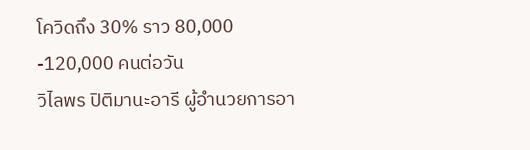โควิดถึง 30% ราว 80,000 -120,000 คนต่อวัน
วิไลพร ปิติมานะอารี ผู้อำนวยการอา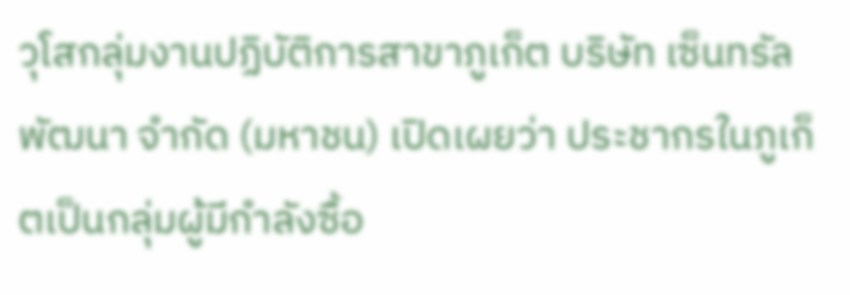วุโสกลุ่มงานปฏิบัติการสาขาภูเก็ต บริษัท เซ็นทรัลพัฒนา จำกัด (มหาชน) เปิดเผยว่า ประชากรในภูเก็ตเป็นกลุ่มผู้มีกำลังซื้อ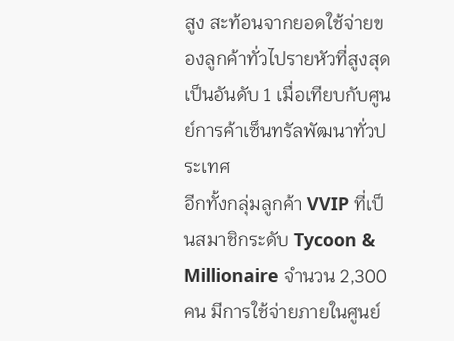สูง สะท้อนจากยอดใช้จ่ายของลูกค้าทั่วไปรายหัวที่สูงสุดเป็นอันดับ 1 เมื่อเทียบกับศูนย์การค้าเซ็นทรัลพัฒนาทั่วประเทศ
อีกทั้งกลุ่มลูกค้า VVIP ที่เป็นสมาชิกระดับ Tycoon & Millionaire จำนวน 2,300 คน มีการใช้จ่ายภายในศูนย์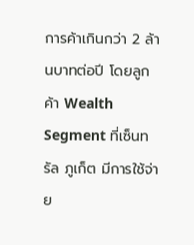การค้าเกินกว่า 2 ล้านบาทต่อปี โดยลูกค้า Wealth Segment ที่เซ็นทรัล ภูเก็ต มีการใช้จ่าย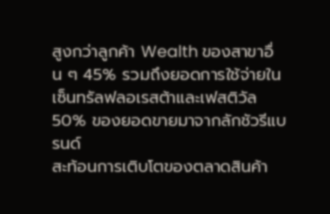สูงกว่าลูกค้า Wealth ของสาขาอื่น ๆ 45% รวมถึงยอดการใช้จ่ายในเซ็นทรัลฟลอเรสต้าและเฟสติวัล 50% ของยอดขายมาจากลักชัวรีแบรนด์
สะท้อนการเติบโตของตลาดสินค้า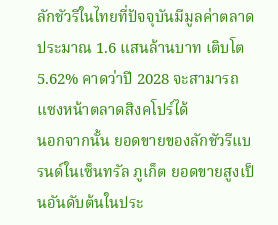ลักชัวรีในไทยที่ปัจจุบันมีมูลค่าตลาดประมาณ 1.6 แสนล้านบาท เติบโต 5.62% คาดว่าปี 2028 จะสามารถแซงหน้าตลาดสิงคโปร์ได้
นอกจากนั้น ยอดขายของลักชัวรีแบรนด์ในเซ็นทรัล ภูเก็ต ยอดขายสูงเป็นอันดับต้นในประ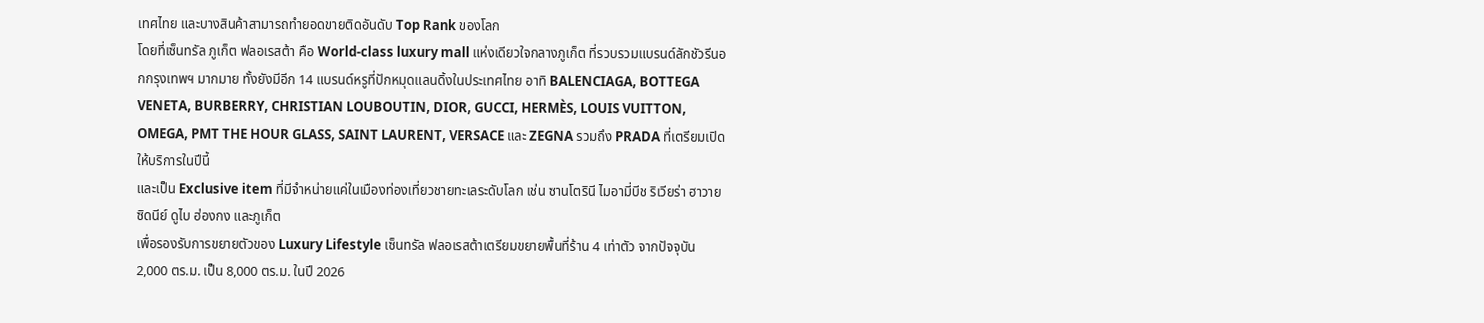เทศไทย และบางสินค้าสามารถทำยอดขายติดอันดับ Top Rank ของโลก
โดยที่เซ็นทรัล ภูเก็ต ฟลอเรสต้า คือ World-class luxury mall แห่งเดียวใจกลางภูเก็ต ที่รวบรวมแบรนด์ลักชัวรีนอกกรุงเทพฯ มากมาย ทั้งยังมีอีก 14 แบรนด์หรูที่ปักหมุดแลนดิ้งในประเทศไทย อาทิ BALENCIAGA, BOTTEGA VENETA, BURBERRY, CHRISTIAN LOUBOUTIN, DIOR, GUCCI, HERMÈS, LOUIS VUITTON, OMEGA, PMT THE HOUR GLASS, SAINT LAURENT, VERSACE และ ZEGNA รวมถึง PRADA ที่เตรียมเปิดให้บริการในปีนี้
และเป็น Exclusive item ที่มีจำหน่ายแค่ในเมืองท่องเที่ยวชายทะเลระดับโลก เช่น ซานโตรินี ไมอามี่บีช ริเวียร่า ฮาวาย ซิดนีย์ ดูไบ ฮ่องกง และภูเก็ต
เพื่อรองรับการขยายตัวของ Luxury Lifestyle เซ็นทรัล ฟลอเรสต้าเตรียมขยายพื้นที่ร้าน 4 เท่าตัว จากปัจจุบัน 2,000 ตร.ม. เป็น 8,000 ตร.ม. ในปี 2026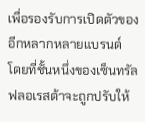เพื่อรองรับการเปิดตัวของอีกหลากหลายแบรนด์
โดยที่ชั้นหนึ่งของเซ็นทรัลฟลอเรสต้าจะถูกปรับให้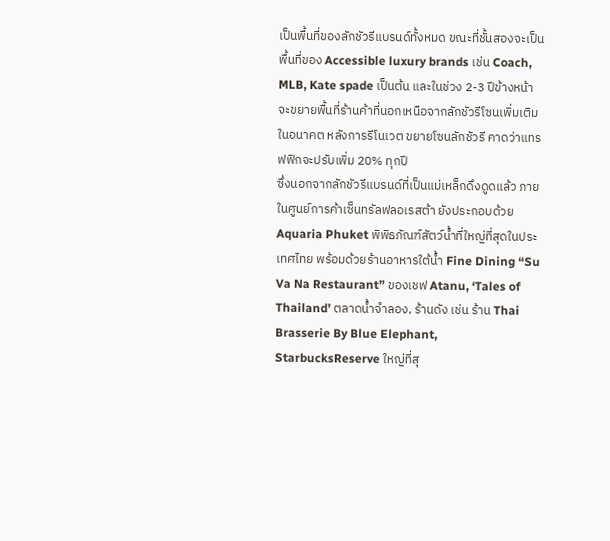เป็นพื้นที่ของลักชัวรีแบรนด์ทั้งหมด ขณะที่ชั้นสองจะเป็นพื้นที่ของ Accessible luxury brands เช่น Coach, MLB, Kate spade เป็นต้น และในช่วง 2-3 ปีข้างหน้า จะขยายพื้นที่ร้านค้าที่นอกเหนือจากลักชัวรีโซนเพิ่มเติมในอนาคต หลังการรีโนเวต ขยายโซนลักชัวรี คาดว่าแทรฟฟิกจะปรับเพิ่ม 20% ทุกปี
ซึ่งนอกจากลักชัวรีแบรนด์ที่เป็นแม่เหล็กดึงดูดแล้ว ภายในศูนย์การค้าเซ็นทรัลฟลอเรสต้า ยังประกอบด้วย Aquaria Phuket พิพิธภัณฑ์สัตว์น้ำที่ใหญ่ที่สุดในประเทศไทย พร้อมด้วยร้านอาหารใต้น้ำ Fine Dining “Su Va Na Restaurant” ของเชฟ Atanu, ‘Tales of Thailand’ ตลาดน้ำจำลอง, ร้านดัง เช่น ร้าน Thai Brasserie By Blue Elephant, StarbucksReserve ใหญ่ที่สุ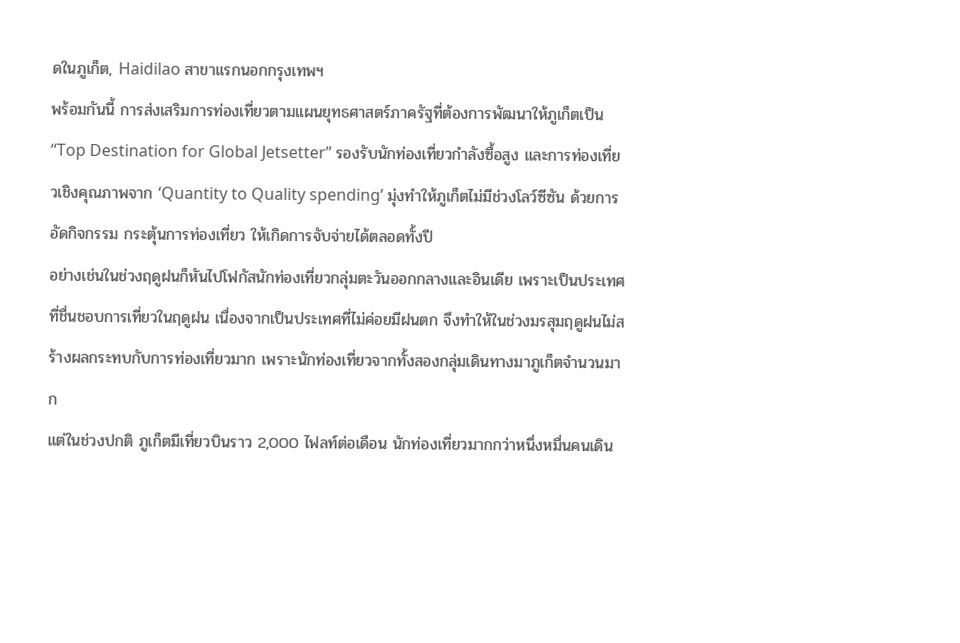ดในภูเก็ต, Haidilao สาขาแรกนอกกรุงเทพฯ
พร้อมกันนี้ การส่งเสริมการท่องเที่ยวตามแผนยุทธศาสตร์ภาครัฐที่ต้องการพัฒนาให้ภูเก็ตเป็น “Top Destination for Global Jetsetter” รองรับนักท่องเที่ยวกำลังซื้อสูง และการท่องเที่ยวเชิงคุณภาพจาก ‘Quantity to Quality spending’ มุ่งทำให้ภูเก็ตไม่มีช่วงโลว์ซีซัน ด้วยการอัดกิจกรรม กระตุ้นการท่องเที่ยว ให้เกิดการจับจ่ายได้ตลอดทั้งปี
อย่างเช่นในช่วงฤดูฝนก็หันไปโฟกัสนักท่องเที่ยวกลุ่มตะวันออกกลางและอินเดีย เพราะเป็นประเทศที่ชื่นชอบการเที่ยวในฤดูฝน เนื่องจากเป็นประเทศที่ไม่ค่อยมีฝนตก จึงทำให้ในช่วงมรสุมฤดูฝนไม่สร้างผลกระทบกับการท่องเที่ยวมาก เพราะนักท่องเที่ยวจากทั้งสองกลุ่มเดินทางมาภูเก็ตจำนวนมาก
แต่ในช่วงปกติ ภูเก็ตมีเที่ยวบินราว 2,000 ไฟลท์ต่อเดือน นักท่องเที่ยวมากกว่าหนึ่งหมื่นคนเดิน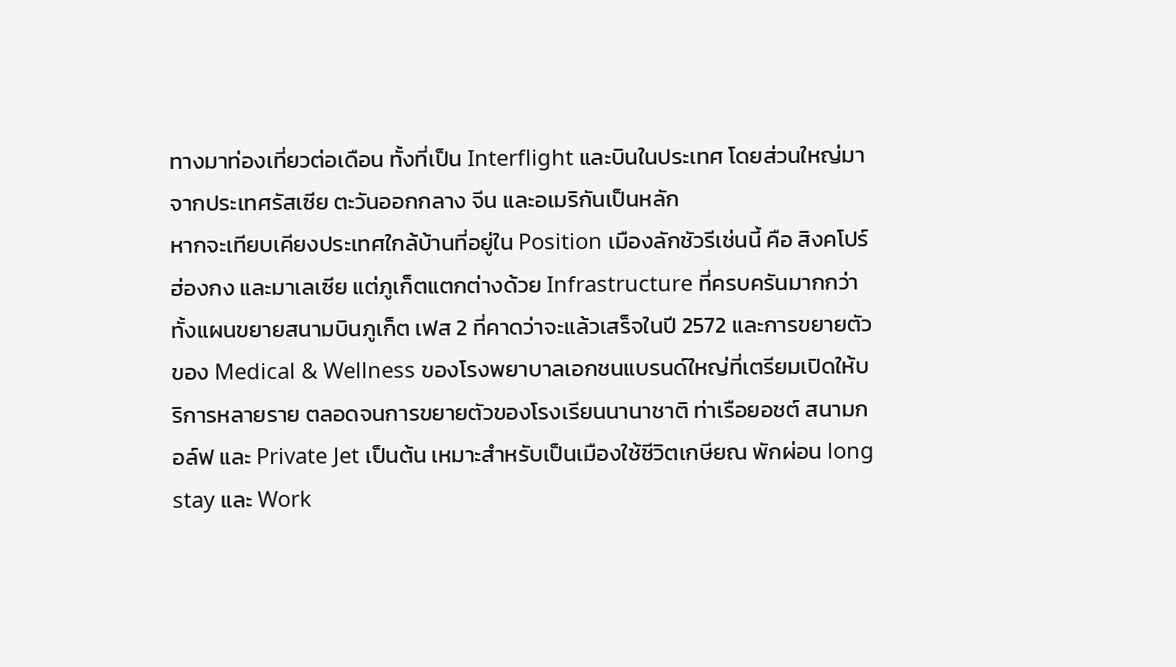ทางมาท่องเที่ยวต่อเดือน ทั้งที่เป็น Interflight และบินในประเทศ โดยส่วนใหญ่มาจากประเทศรัสเซีย ตะวันออกกลาง จีน และอเมริกันเป็นหลัก
หากจะเทียบเคียงประเทศใกล้บ้านที่อยู่ใน Position เมืองลักชัวรีเช่นนี้ คือ สิงคโปร์ ฮ่องกง และมาเลเซีย แต่ภูเก็ตแตกต่างด้วย Infrastructure ที่ครบครันมากกว่า ทั้งแผนขยายสนามบินภูเก็ต เฟส 2 ที่คาดว่าจะแล้วเสร็จในปี 2572 และการขยายตัวของ Medical & Wellness ของโรงพยาบาลเอกชนแบรนด์ใหญ่ที่เตรียมเปิดให้บริการหลายราย ตลอดจนการขยายตัวของโรงเรียนนานาชาติ ท่าเรือยอชต์ สนามกอล์ฟ และ Private Jet เป็นต้น เหมาะสำหรับเป็นเมืองใช้ชีวิตเกษียณ พักผ่อน long stay และ Work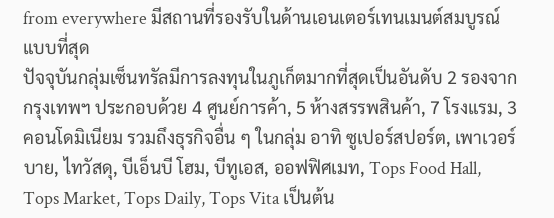from everywhere มีสถานที่รองรับในด้านเอนเตอร์เทนเมนต์สมบูรณ์แบบที่สุด
ปัจจุบันกลุ่มเซ็นทรัลมีการลงทุนในภูเก็ตมากที่สุดเป็นอันดับ 2 รองจากกรุงเทพฯ ประกอบด้วย 4 ศูนย์การค้า, 5 ห้างสรรพสินค้า, 7 โรงแรม, 3 คอนโดมิเนียม รวมถึงธุรกิจอื่น ๆ ในกลุ่ม อาทิ ซูเปอร์สปอร์ต, เพาเวอร์บาย, ไทวัสดุ, บีเอ็นบี โฮม, บีทูเอส, ออฟฟิศเมท, Tops Food Hall, Tops Market, Tops Daily, Tops Vita เป็นต้น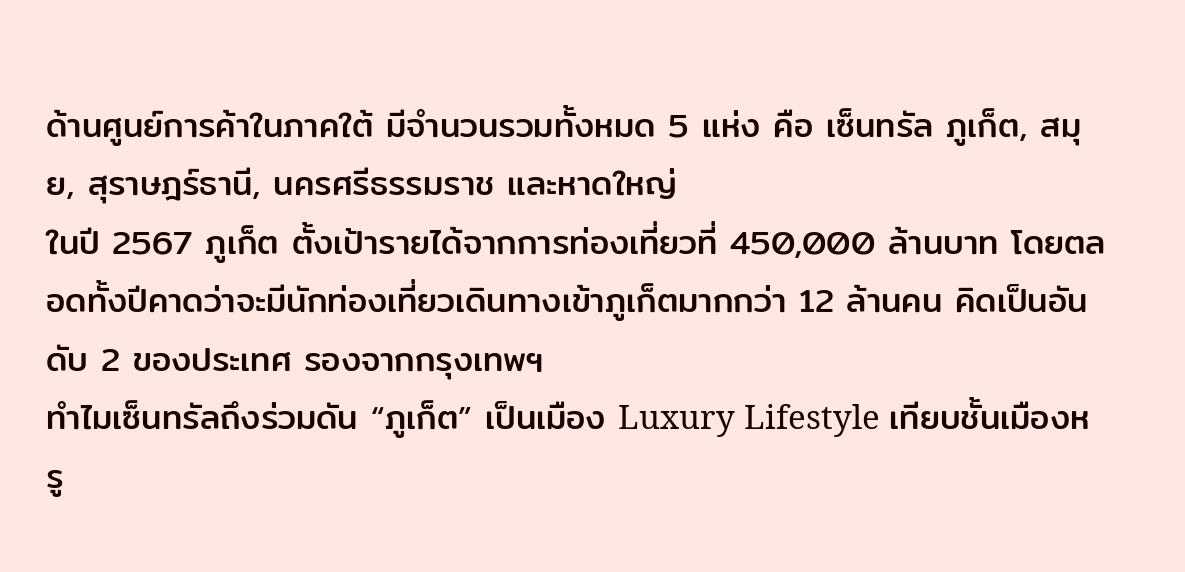ด้านศูนย์การค้าในภาคใต้ มีจำนวนรวมทั้งหมด 5 แห่ง คือ เซ็นทรัล ภูเก็ต, สมุย, สุราษฎร์ธานี, นครศรีธรรมราช และหาดใหญ่
ในปี 2567 ภูเก็ต ตั้งเป้ารายได้จากการท่องเที่ยวที่ 450,000 ล้านบาท โดยตลอดทั้งปีคาดว่าจะมีนักท่องเที่ยวเดินทางเข้าภูเก็ตมากกว่า 12 ล้านคน คิดเป็นอันดับ 2 ของประเทศ รองจากกรุงเทพฯ
ทำไมเซ็นทรัลถึงร่วมดัน “ภูเก็ต” เป็นเมือง Luxury Lifestyle เทียบชั้นเมืองหรู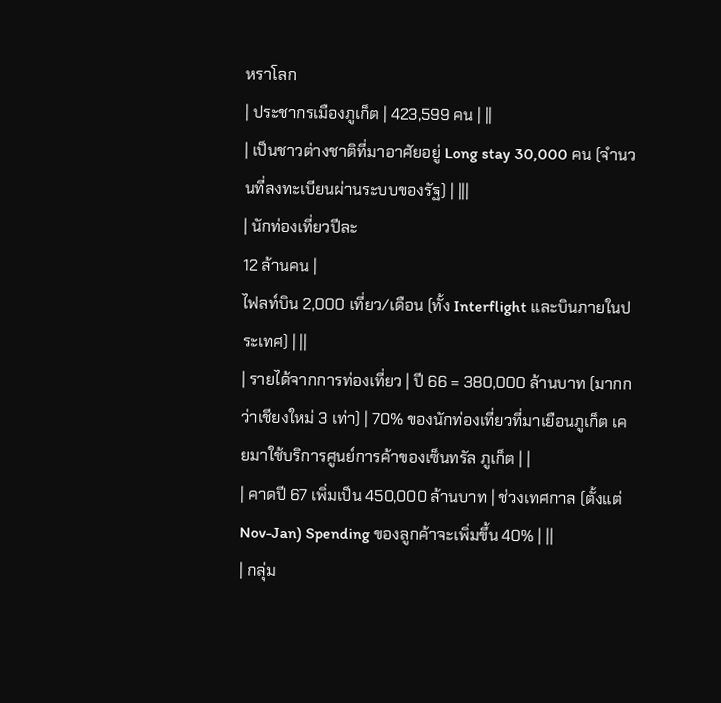หราโลก
| ประชากรเมืองภูเก็ต | 423,599 คน | ||
| เป็นชาวต่างชาติที่มาอาศัยอยู่ Long stay 30,000 คน (จำนวนที่ลงทะเบียนผ่านระบบของรัฐ) | |||
| นักท่องเที่ยวปีละ
12 ล้านคน |
ไฟลท์บิน 2,000 เที่ยว/เดือน (ทั้ง Interflight และบินภายในประเทศ) | ||
| รายได้จากการท่องเที่ยว | ปี 66 = 380,000 ล้านบาท (มากกว่าเชียงใหม่ 3 เท่า) | 70% ของนักท่องเที่ยวที่มาเยือนภูเก็ต เคยมาใช้บริการศูนย์การค้าของเซ็นทรัล ภูเก็ต | |
| คาดปี 67 เพิ่มเป็น 450,000 ล้านบาท | ช่วงเทศกาล (ตั้งแต่ Nov-Jan) Spending ของลูกค้าจะเพิ่มขึ้น 40% | ||
| กลุ่ม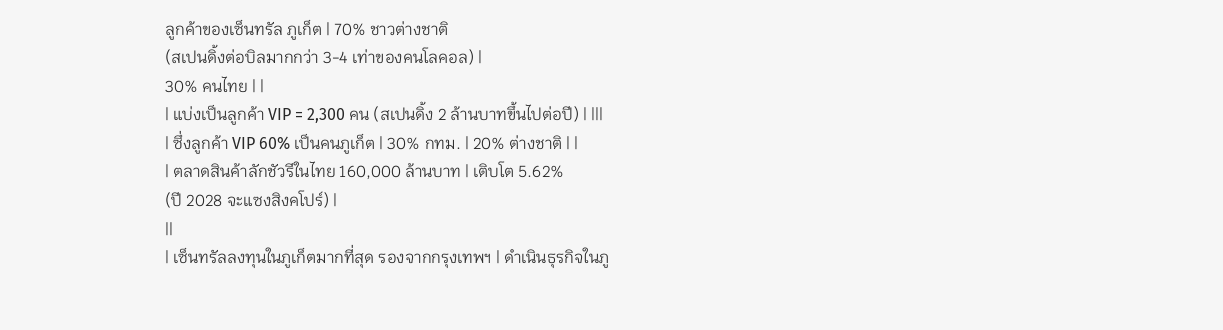ลูกค้าของเซ็นทรัล ภูเก็ต | 70% ชาวต่างชาติ
(สเปนดิ้งต่อบิลมากกว่า 3-4 เท่าของคนโลคอล) |
30% คนไทย | |
| แบ่งเป็นลูกค้า VIP = 2,300 คน (สเปนดิ้ง 2 ล้านบาทขึ้นไปต่อปี) | |||
| ซึ่งลูกค้า VIP 60% เป็นคนภูเก็ต | 30% กทม. | 20% ต่างชาติ | |
| ตลาดสินค้าลักชัวรีในไทย 160,000 ล้านบาท | เติบโต 5.62%
(ปี 2028 จะแซงสิงคโปร์) |
||
| เซ็นทรัลลงทุนในภูเก็ตมากที่สุด รองจากกรุงเทพฯ | ดำเนินธุรกิจในภู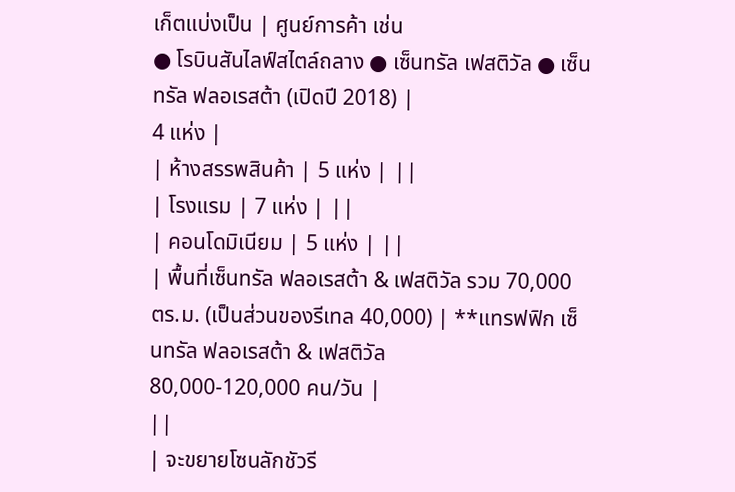เก็ตแบ่งเป็น | ศูนย์การค้า เช่น
● โรบินสันไลฟ์สไตล์ถลาง ● เซ็นทรัล เฟสติวัล ● เซ็นทรัล ฟลอเรสต้า (เปิดปี 2018) |
4 แห่ง |
| ห้างสรรพสินค้า | 5 แห่ง | ||
| โรงแรม | 7 แห่ง | ||
| คอนโดมิเนียม | 5 แห่ง | ||
| พื้นที่เซ็นทรัล ฟลอเรสต้า & เฟสติวัล รวม 70,000 ตร.ม. (เป็นส่วนของรีเทล 40,000) | **แทรฟฟิก เซ็นทรัล ฟลอเรสต้า & เฟสติวัล
80,000-120,000 คน/วัน |
||
| จะขยายโซนลักชัวรี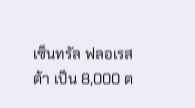เซ็นทรัล ฟลอเรสต้า เป็น 8,000 ต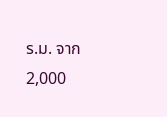ร.ม. จาก 2,000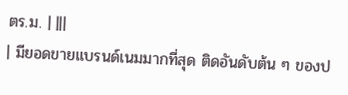ตร.ม. | |||
| มียอดขายแบรนด์เนมมากที่สุด ติดอันดับต้น ๆ ของป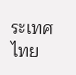ระเทศไทย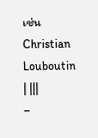เช่น Christian Louboutin | |||
–